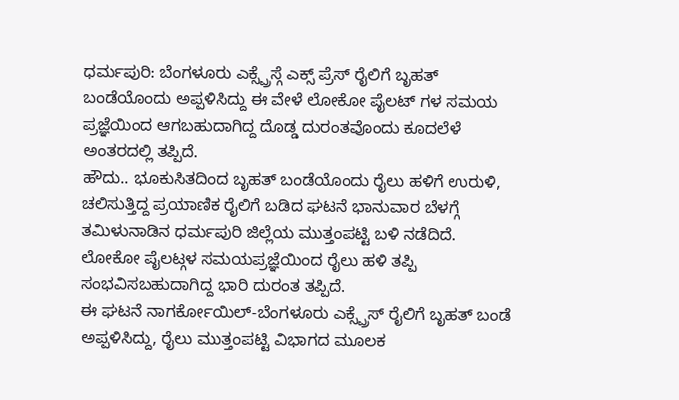ಧರ್ಮಪುರಿ: ಬೆಂಗಳೂರು ಎಕ್ಸ್ಪ್ರೆಸ್ಗೆ ಎಕ್ಸ್ ಪ್ರೆಸ್ ರೈಲಿಗೆ ಬೃಹತ್ ಬಂಡೆಯೊಂದು ಅಪ್ಪಳಿಸಿದ್ದು ಈ ವೇಳೆ ಲೋಕೋ ಪೈಲಟ್ ಗಳ ಸಮಯ ಪ್ರಜ್ಞೆಯಿಂದ ಆಗಬಹುದಾಗಿದ್ದ ದೊಡ್ಡ ದುರಂತವೊಂದು ಕೂದಲೆಳೆ ಅಂತರದಲ್ಲಿ ತಪ್ಪಿದೆ.
ಹೌದು.. ಭೂಕುಸಿತದಿಂದ ಬೃಹತ್ ಬಂಡೆಯೊಂದು ರೈಲು ಹಳಿಗೆ ಉರುಳಿ, ಚಲಿಸುತ್ತಿದ್ದ ಪ್ರಯಾಣಿಕ ರೈಲಿಗೆ ಬಡಿದ ಘಟನೆ ಭಾನುವಾರ ಬೆಳಗ್ಗೆ ತಮಿಳುನಾಡಿನ ಧರ್ಮಪುರಿ ಜಿಲ್ಲೆಯ ಮುತ್ತಂಪಟ್ಟಿ ಬಳಿ ನಡೆದಿದೆ. ಲೋಕೋ ಪೈಲಟ್ಗಳ ಸಮಯಪ್ರಜ್ಞೆಯಿಂದ ರೈಲು ಹಳಿ ತಪ್ಪಿ ಸಂಭವಿಸಬಹುದಾಗಿದ್ದ ಭಾರಿ ದುರಂತ ತಪ್ಪಿದೆ.
ಈ ಘಟನೆ ನಾಗರ್ಕೋಯಿಲ್-ಬೆಂಗಳೂರು ಎಕ್ಸ್ಪ್ರೆಸ್ ರೈಲಿಗೆ ಬೃಹತ್ ಬಂಡೆ ಅಪ್ಪಳಿಸಿದ್ದು, ರೈಲು ಮುತ್ತಂಪಟ್ಟಿ ವಿಭಾಗದ ಮೂಲಕ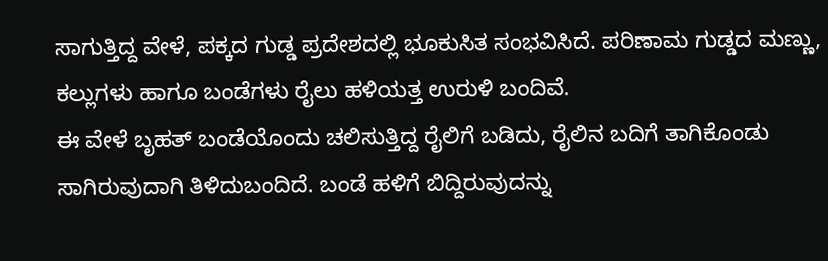ಸಾಗುತ್ತಿದ್ದ ವೇಳೆ, ಪಕ್ಕದ ಗುಡ್ಡ ಪ್ರದೇಶದಲ್ಲಿ ಭೂಕುಸಿತ ಸಂಭವಿಸಿದೆ. ಪರಿಣಾಮ ಗುಡ್ಡದ ಮಣ್ಣು, ಕಲ್ಲುಗಳು ಹಾಗೂ ಬಂಡೆಗಳು ರೈಲು ಹಳಿಯತ್ತ ಉರುಳಿ ಬಂದಿವೆ.
ಈ ವೇಳೆ ಬೃಹತ್ ಬಂಡೆಯೊಂದು ಚಲಿಸುತ್ತಿದ್ದ ರೈಲಿಗೆ ಬಡಿದು, ರೈಲಿನ ಬದಿಗೆ ತಾಗಿಕೊಂಡು ಸಾಗಿರುವುದಾಗಿ ತಿಳಿದುಬಂದಿದೆ. ಬಂಡೆ ಹಳಿಗೆ ಬಿದ್ದಿರುವುದನ್ನು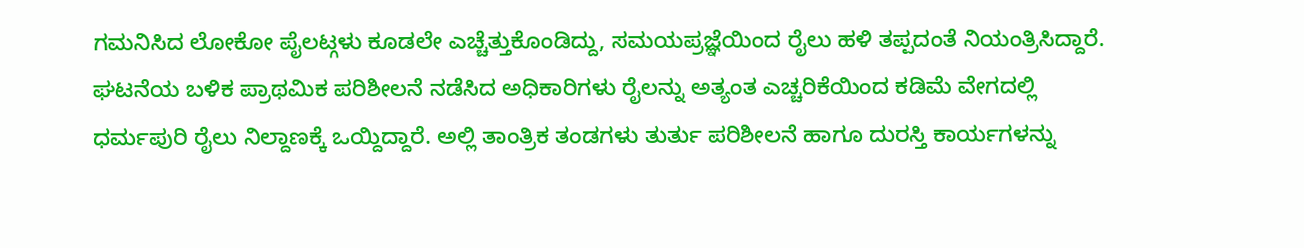ಗಮನಿಸಿದ ಲೋಕೋ ಪೈಲಟ್ಗಳು ಕೂಡಲೇ ಎಚ್ಚೆತ್ತುಕೊಂಡಿದ್ದು, ಸಮಯಪ್ರಜ್ಞೆಯಿಂದ ರೈಲು ಹಳಿ ತಪ್ಪದಂತೆ ನಿಯಂತ್ರಿಸಿದ್ದಾರೆ.
ಘಟನೆಯ ಬಳಿಕ ಪ್ರಾಥಮಿಕ ಪರಿಶೀಲನೆ ನಡೆಸಿದ ಅಧಿಕಾರಿಗಳು ರೈಲನ್ನು ಅತ್ಯಂತ ಎಚ್ಚರಿಕೆಯಿಂದ ಕಡಿಮೆ ವೇಗದಲ್ಲಿ ಧರ್ಮಪುರಿ ರೈಲು ನಿಲ್ದಾಣಕ್ಕೆ ಒಯ್ದಿದ್ದಾರೆ. ಅಲ್ಲಿ ತಾಂತ್ರಿಕ ತಂಡಗಳು ತುರ್ತು ಪರಿಶೀಲನೆ ಹಾಗೂ ದುರಸ್ತಿ ಕಾರ್ಯಗಳನ್ನು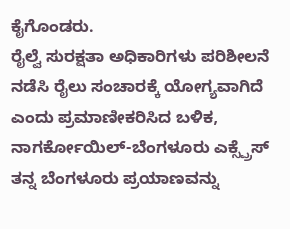ಕೈಗೊಂಡರು.
ರೈಲ್ವೆ ಸುರಕ್ಷತಾ ಅಧಿಕಾರಿಗಳು ಪರಿಶೀಲನೆ ನಡೆಸಿ ರೈಲು ಸಂಚಾರಕ್ಕೆ ಯೋಗ್ಯವಾಗಿದೆ ಎಂದು ಪ್ರಮಾಣೀಕರಿಸಿದ ಬಳಿಕ, ನಾಗರ್ಕೋಯಿಲ್-ಬೆಂಗಳೂರು ಎಕ್ಸ್ಪ್ರೆಸ್ ತನ್ನ ಬೆಂಗಳೂರು ಪ್ರಯಾಣವನ್ನು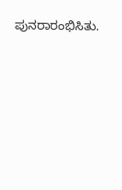ಪುನರಾರಂಭಿಸಿತು.